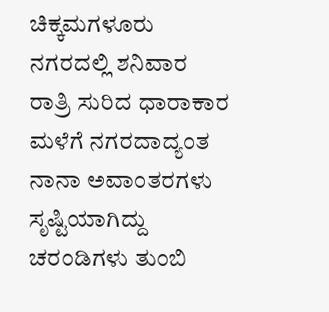ಚಿಕ್ಕಮಗಳೂರು ನಗರದಲ್ಲಿ ಶನಿವಾರ ರಾತ್ರಿ ಸುರಿದ ಧಾರಾಕಾರ ಮಳೆಗೆ ನಗರದಾದ್ಯಂತ ನಾನಾ ಅವಾಂತರಗಳು ಸೃಷ್ಟಿಯಾಗಿದ್ದು ಚರಂಡಿಗಳು ತುಂಬಿ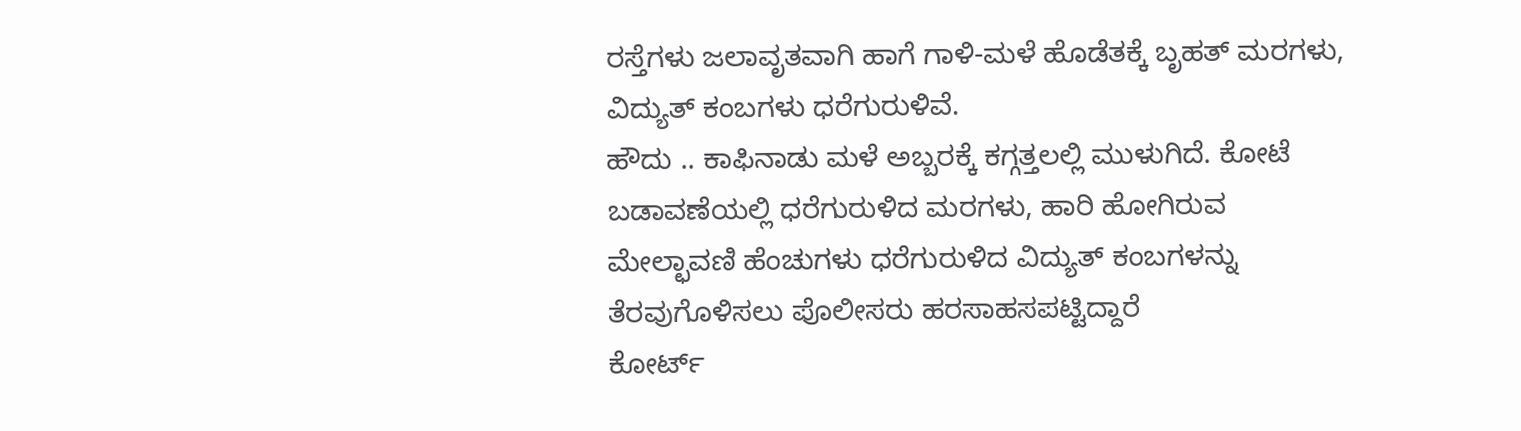ರಸ್ತೆಗಳು ಜಲಾವೃತವಾಗಿ ಹಾಗೆ ಗಾಳಿ-ಮಳೆ ಹೊಡೆತಕ್ಕೆ ಬೃಹತ್ ಮರಗಳು, ವಿದ್ಯುತ್ ಕಂಬಗಳು ಧರೆಗುರುಳಿವೆ.
ಹೌದು .. ಕಾಫಿನಾಡು ಮಳೆ ಅಬ್ಬರಕ್ಕೆ ಕಗ್ಗತ್ತಲಲ್ಲಿ ಮುಳುಗಿದೆ. ಕೋಟೆ ಬಡಾವಣೆಯಲ್ಲಿ ಧರೆಗುರುಳಿದ ಮರಗಳು, ಹಾರಿ ಹೋಗಿರುವ ಮೇಲ್ಛಾವಣಿ ಹೆಂಚುಗಳು ಧರೆಗುರುಳಿದ ವಿದ್ಯುತ್ ಕಂಬಗಳನ್ನು ತೆರವುಗೊಳಿಸಲು ಪೊಲೀಸರು ಹರಸಾಹಸಪಟ್ಟಿದ್ದಾರೆ
ಕೋರ್ಟ್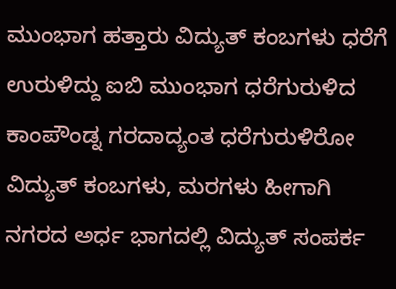ಮುಂಭಾಗ ಹತ್ತಾರು ವಿದ್ಯುತ್ ಕಂಬಗಳು ಧರೆಗೆ ಉರುಳಿದ್ದು ಐಬಿ ಮುಂಭಾಗ ಧರೆಗುರುಳಿದ ಕಾಂಪೌಂಡ್ನ ಗರದಾದ್ಯಂತ ಧರೆಗುರುಳಿರೋ ವಿದ್ಯುತ್ ಕಂಬಗಳು, ಮರಗಳು ಹೀಗಾಗಿ ನಗರದ ಅರ್ಧ ಭಾಗದಲ್ಲಿ ವಿದ್ಯುತ್ ಸಂಪರ್ಕ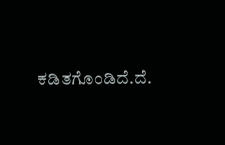ಕಡಿತಗೊಂಡಿದೆ.ದೆ.